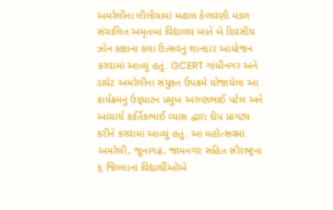અમરેલીના લીલીયામાં મહાલ કેળવણી મંડળ સંચાલિત અમૃતબા વિદ્યાલય ખાતે બે દિવસીય ઝોન કક્ષાના કલા ઉત્સવનું શાનદાર આયોજન કરવામાં આવ્યું હતું. GCERT ગાંધીનગર અને ડાયેટ અમરેલીના સંયુક્ત ઉપક્રમે યોજાયેલા આ કાર્યક્રમનું ઉદ્‌ઘાટન પ્રમુખ અરુણભાઈ પટેલ અને આચાર્ય કાર્તિકભાઈ વ્યાસ દ્વારા દીપ પ્રાગટ્ય કરીને કરવામાં આવ્યું હતું. આ મહોત્સવમાં અમરેલી, જૂનાગઢ, જામનગર સહિત સૌરાષ્ટ્રના ૬ જિલ્લાના વિદ્યાર્થીઓએ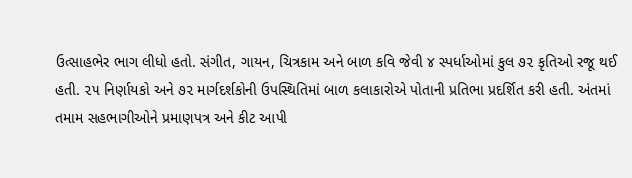ઉત્સાહભેર ભાગ લીધો હતો. સંગીત, ગાયન, ચિત્રકામ અને બાળ કવિ જેવી ૪ સ્પર્ધાઓમાં કુલ ૭૨ કૃતિઓ રજૂ થઈ હતી. ૨૫ નિર્ણાયકો અને ૭૨ માર્ગદર્શકોની ઉપસ્થિતિમાં બાળ કલાકારોએ પોતાની પ્રતિભા પ્રદર્શિત કરી હતી. અંતમાં તમામ સહભાગીઓને પ્રમાણપત્ર અને કીટ આપી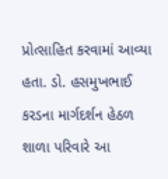પ્રોત્સાહિત કરવામાં આવ્યા હતા. ડો. હસમુખભાઈ કરડના માર્ગદર્શન હેઠળ શાળા પરિવારે આ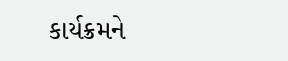કાર્યક્રમને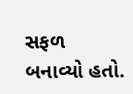સફળ બનાવ્યો હતો.